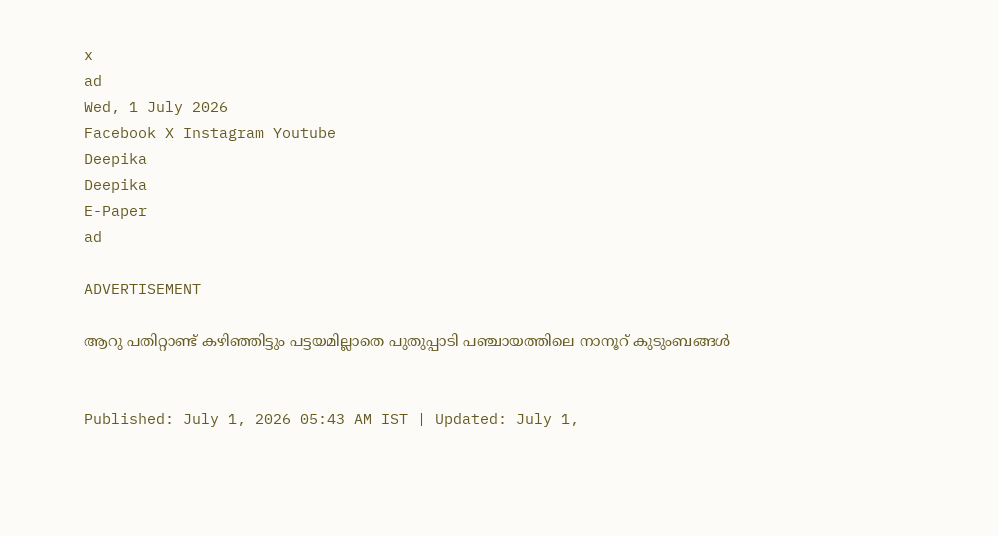x
ad
Wed, 1 July 2026
Facebook X Instagram Youtube
Deepika
Deepika
E-Paper
ad

ADVERTISEMENT

ആറു പതിറ്റാണ്ട് കഴിഞ്ഞിട്ടും പട്ടയമില്ലാതെ പുതുപ്പാടി പഞ്ചായത്തിലെ നാനൂറ് കുടുംബങ്ങള്‍


Published: July 1, 2026 05:43 AM IST | Updated: July 1,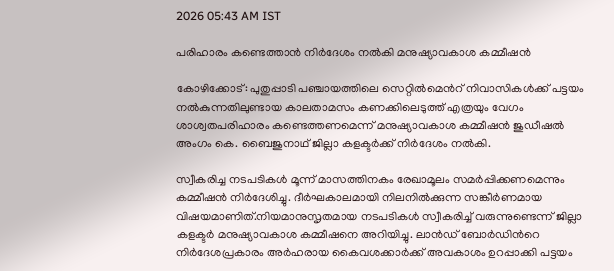2026 05:43 AM IST

പരിഹാരം കണ്ടെത്താന്‍ നിര്‍ദേശം നൽകി മനുഷ്യാവകാശ കമ്മീഷൻ

കോഴിക്കോട്: പുതുപ്പാടി പഞ്ചായത്തിലെ സെറ്റിൽമെന്‍റ് നിവാസികൾക്ക് പട്ടയം നൽകുന്നതിലുണ്ടായ കാലതാമസം കണക്കിലെടുത്ത് എത്രയും വേഗം ശാശ്വതപരിഹാരം കണ്ടെത്തണമെന്ന് മനുഷ്യാവകാശ കമ്മീഷൻ ജുഡീഷൽ അംഗം കെ. ബൈജുനാഥ് ജില്ലാ കളക്ടർക്ക് നിർദേശം നൽകി.

സ്വീകരിച്ച നടപടികൾ മൂന്ന് മാസത്തിനകം രേഖാമൂലം സമർപ്പിക്കണമെന്നും കമ്മീഷൻ നിർദേശിച്ചു. ദീർഘകാലമായി നിലനിൽക്കുന്ന സങ്കീർണമായ വിഷയമാണിത്.നിയമാനുസൃതമായ നടപടികൾ സ്വീകരിച്ച് വരുന്നുണ്ടെന്ന് ജില്ലാ കളക്ടർ മനുഷ്യാവകാശ കമ്മീഷനെ അറിയിച്ചു. ലാൻഡ് ബോർഡിന്‍റെ നിർദേശപ്രകാരം അർഹരായ കൈവശക്കാർക്ക് അവകാശം ഉറപ്പാക്കി പട്ടയം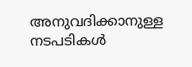അനുവദിക്കാനുള്ള നടപടികൾ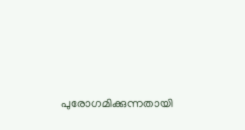പുരോഗമിക്കുന്നതായി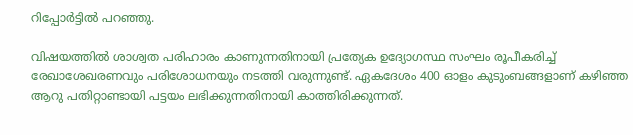റിപ്പോർട്ടിൽ പറഞ്ഞു.

വിഷയത്തിൽ ശാശ്വത പരിഹാരം കാണുന്നതിനായി പ്രത്യേക ഉദ്യോഗസ്ഥ സംഘം രൂപീകരിച്ച് രേഖാശേഖരണവും പരിശോധനയും നടത്തി വരുന്നുണ്ട്. ഏകദേശം 400 ഓളം കുടുംബങ്ങളാണ് കഴിഞ്ഞ ആറു പതിറ്റാണ്ടായി പട്ടയം ലഭിക്കുന്നതിനായി കാത്തിരിക്കുന്നത്.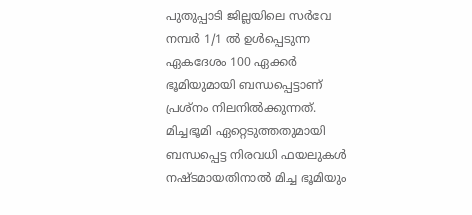പുതുപ്പാടി ജില്ലയിലെ സർവേ നമ്പർ 1/1 ൽ ഉൾപ്പെടുന്ന ഏകദേശം 100 ഏക്കർ ഭൂമിയുമായി ബന്ധപ്പെട്ടാണ് പ്രശ്നം നിലനിൽക്കുന്നത്. മിച്ചഭൂമി ഏറ്റെടുത്തതുമായി ബന്ധപ്പെട്ട നിരവധി ഫയലുകൾ നഷ്ടമായതിനാൽ മിച്ച ഭൂമിയും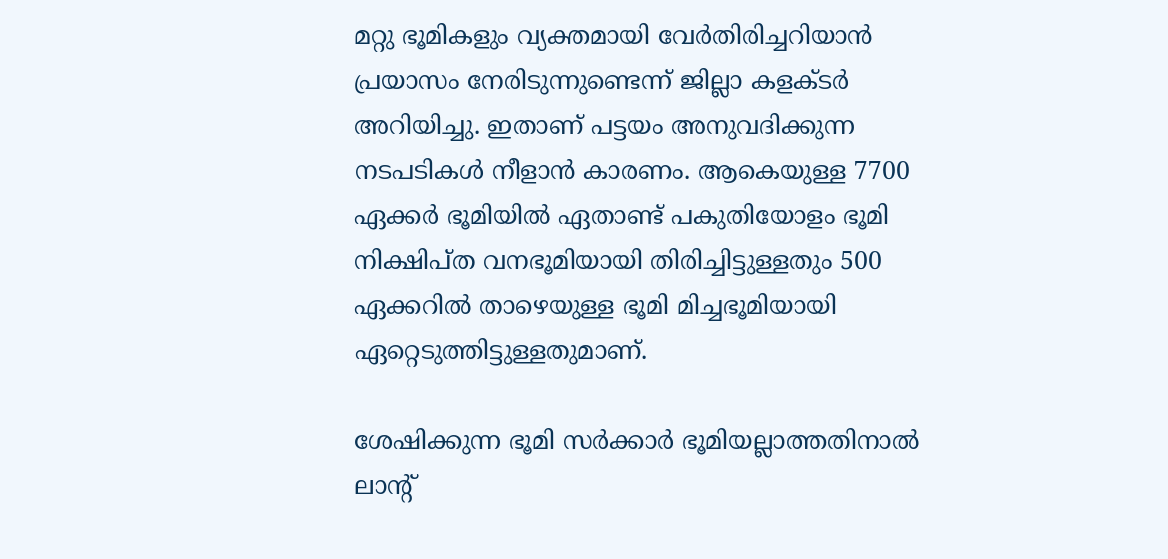മറ്റു ഭൂമികളും വ്യക്തമായി വേർതിരിച്ചറിയാൻ പ്രയാസം നേരിടുന്നുണ്ടെന്ന് ജില്ലാ കളക്ടർ അറിയിച്ചു. ഇതാണ് പട്ടയം അനുവദിക്കുന്ന നടപടികൾ നീളാൻ കാരണം. ആകെയുള്ള 7700 ഏക്കർ ഭൂമിയിൽ ഏതാണ്ട് പകുതിയോളം ഭൂമി നിക്ഷിപ്ത വനഭൂമിയായി തിരിച്ചിട്ടുള്ളതും 500 ഏക്കറിൽ താഴെയുള്ള ഭൂമി മിച്ചഭൂമിയായി ഏറ്റെടുത്തിട്ടുള്ളതുമാണ്.

ശേഷിക്കുന്ന ഭൂമി സർക്കാർ ഭൂമിയല്ലാത്തതിനാൽ ലാന്‍റ്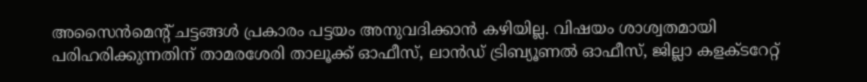അസൈൻമെന്‍റ് ചട്ടങ്ങൾ പ്രകാരം പട്ടയം അനുവദിക്കാൻ കഴിയില്ല. വിഷയം ശാശ്വതമായി പരിഹരിക്കുന്നതിന് താമരശേരി താലൂക്ക് ഓഫീസ്, ലാന്‍ഡ് ട്രിബ്യൂണൽ ഓഫീസ്, ജില്ലാ കളക്ടറേറ്റ്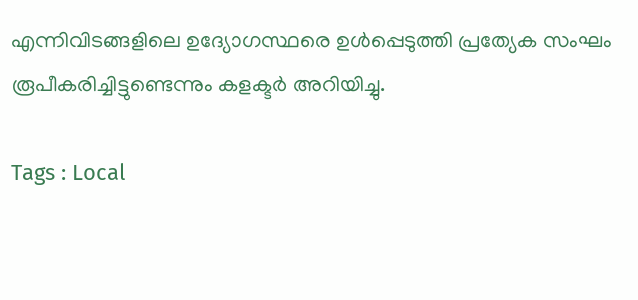എന്നിവിടങ്ങളിലെ ഉദ്യോഗസ്ഥരെ ഉൾപ്പെടുത്തി പ്രത്യേക സംഘം രൂപീകരിച്ചിട്ടുണ്ടെന്നും കളക്ടർ അറിയിച്ചു.

Tags : Local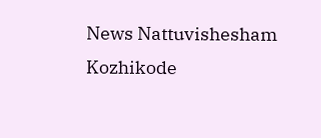News Nattuvishesham Kozhikode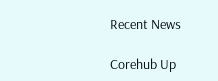Recent News

Corehub Up